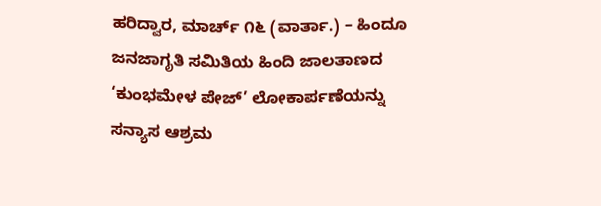ಹರಿದ್ವಾರ, ಮಾರ್ಚ್ ೧೬ (ವಾರ್ತಾ.) – ಹಿಂದೂ ಜನಜಾಗೃತಿ ಸಮಿತಿಯ ಹಿಂದಿ ಜಾಲತಾಣದ ‘ಕುಂಭಮೇಳ ಪೇಜ್’ ಲೋಕಾರ್ಪಣೆಯನ್ನು ಸನ್ಯಾಸ ಆಶ್ರಮ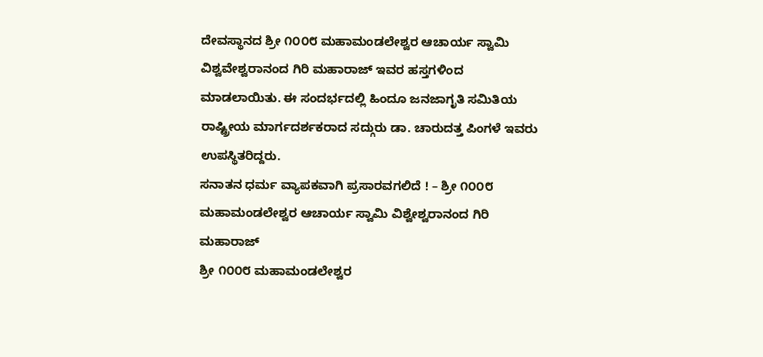ದೇವಸ್ಥಾನದ ಶ್ರೀ ೧೦೦೮ ಮಹಾಮಂಡಲೇಶ್ವರ ಆಚಾರ್ಯ ಸ್ವಾಮಿ ವಿಶ್ವವೇಶ್ವರಾನಂದ ಗಿರಿ ಮಹಾರಾಜ್ ಇವರ ಹಸ್ತಗಳಿಂದ ಮಾಡಲಾಯಿತು. ಈ ಸಂದರ್ಭದಲ್ಲಿ ಹಿಂದೂ ಜನಜಾಗೃತಿ ಸಮಿತಿಯ ರಾಷ್ಟ್ರೀಯ ಮಾರ್ಗದರ್ಶಕರಾದ ಸದ್ಗುರು ಡಾ. ಚಾರುದತ್ತ ಪಿಂಗಳೆ ಇವರು ಉಪಸ್ಥಿತರಿದ್ದರು.
ಸನಾತನ ಧರ್ಮ ವ್ಯಾಪಕವಾಗಿ ಪ್ರಸಾರವಗಲಿದೆ ! – ಶ್ರೀ ೧೦೦೮ ಮಹಾಮಂಡಲೇಶ್ವರ ಆಚಾರ್ಯ ಸ್ವಾಮಿ ವಿಶ್ವೇಶ್ವರಾನಂದ ಗಿರಿ ಮಹಾರಾಜ್
ಶ್ರೀ ೧೦೦೮ ಮಹಾಮಂಡಲೇಶ್ವರ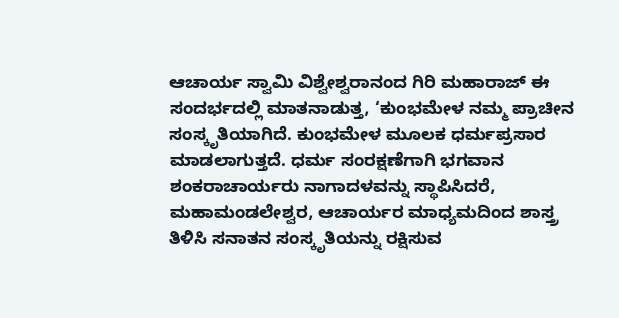ಆಚಾರ್ಯ ಸ್ವಾಮಿ ವಿಶ್ವೇಶ್ವರಾನಂದ ಗಿರಿ ಮಹಾರಾಜ್ ಈ ಸಂದರ್ಭದಲ್ಲಿ ಮಾತನಾಡುತ್ತ, ‘ಕುಂಭಮೇಳ ನಮ್ಮ ಪ್ರಾಚೀನ ಸಂಸ್ಕೃತಿಯಾಗಿದೆ. ಕುಂಭಮೇಳ ಮೂಲಕ ಧರ್ಮಪ್ರಸಾರ ಮಾಡಲಾಗುತ್ತದೆ. ಧರ್ಮ ಸಂರಕ್ಷಣೆಗಾಗಿ ಭಗವಾನ ಶಂಕರಾಚಾರ್ಯರು ನಾಗಾದಳವನ್ನು ಸ್ಥಾಪಿಸಿದರೆ, ಮಹಾಮಂಡಲೇಶ್ವರ, ಆಚಾರ್ಯರ ಮಾಧ್ಯಮದಿಂದ ಶಾಸ್ತ್ರ ತಿಳಿಸಿ ಸನಾತನ ಸಂಸ್ಕೃತಿಯನ್ನು ರಕ್ಷಿಸುವ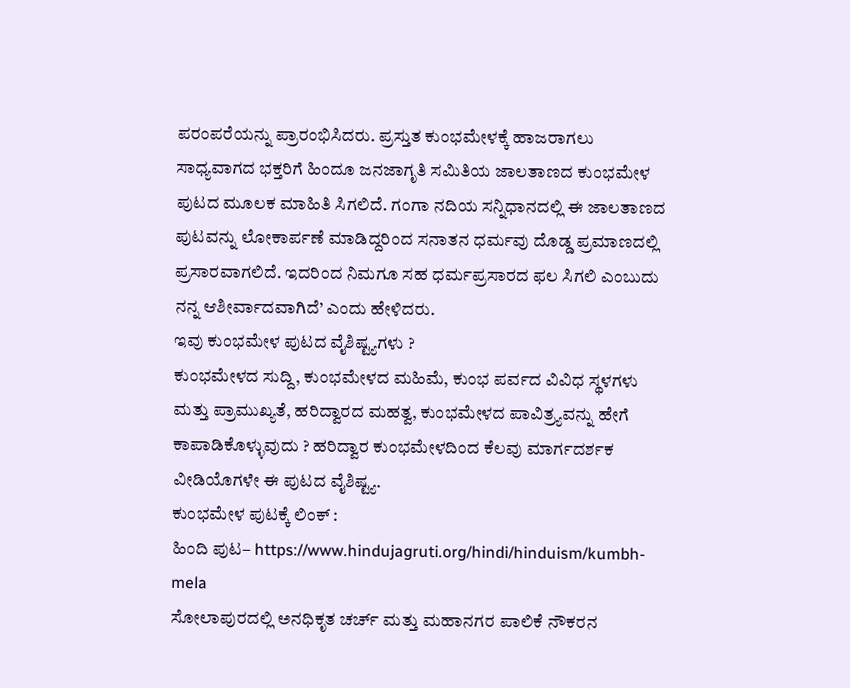ಪರಂಪರೆಯನ್ನು ಪ್ರಾರಂಭಿಸಿದರು. ಪ್ರಸ್ತುತ ಕುಂಭಮೇಳಕ್ಕೆ ಹಾಜರಾಗಲು ಸಾಧ್ಯವಾಗದ ಭಕ್ತರಿಗೆ ಹಿಂದೂ ಜನಜಾಗೃತಿ ಸಮಿತಿಯ ಜಾಲತಾಣದ ಕುಂಭಮೇಳ ಪುಟದ ಮೂಲಕ ಮಾಹಿತಿ ಸಿಗಲಿದೆ. ಗಂಗಾ ನದಿಯ ಸನ್ನಿಧಾನದಲ್ಲಿ ಈ ಜಾಲತಾಣದ ಪುಟವನ್ನು ಲೋಕಾರ್ಪಣೆ ಮಾಡಿದ್ದರಿಂದ ಸನಾತನ ಧರ್ಮವು ದೊಡ್ಡ ಪ್ರಮಾಣದಲ್ಲಿ ಪ್ರಸಾರವಾಗಲಿದೆ. ಇದರಿಂದ ನಿಮಗೂ ಸಹ ಧರ್ಮಪ್ರಸಾರದ ಫಲ ಸಿಗಲಿ ಎಂಬುದು ನನ್ನ ಆಶೀರ್ವಾದವಾಗಿದೆ’ ಎಂದು ಹೇಳಿದರು.
ಇವು ಕುಂಭಮೇಳ ಪುಟದ ವೈಶಿಷ್ಟ್ಯಗಳು ?
ಕುಂಭಮೇಳದ ಸುದ್ದಿ, ಕುಂಭಮೇಳದ ಮಹಿಮೆ, ಕುಂಭ ಪರ್ವದ ವಿವಿಧ ಸ್ಥಳಗಳು ಮತ್ತು ಪ್ರಾಮುಖ್ಯತೆ, ಹರಿದ್ವಾರದ ಮಹತ್ವ, ಕುಂಭಮೇಳದ ಪಾವಿತ್ರ್ಯವನ್ನು ಹೇಗೆ ಕಾಪಾಡಿಕೊಳ್ಳುವುದು ? ಹರಿದ್ವಾರ ಕುಂಭಮೇಳದಿಂದ ಕೆಲವು ಮಾರ್ಗದರ್ಶಕ ವೀಡಿಯೊಗಳೇ ಈ ಪುಟದ ವೈಶಿಷ್ಟ್ಯ.
ಕುಂಭಮೇಳ ಪುಟಕ್ಕೆ ಲಿಂಕ್ :
ಹಿಂದಿ ಪುಟ– https://www.hindujagruti.org/hindi/hinduism/kumbh-mela
ಸೋಲಾಪುರದಲ್ಲಿ ಅನಧಿಕೃತ ಚರ್ಚ್ ಮತ್ತು ಮಹಾನಗರ ಪಾಲಿಕೆ ನೌಕರನ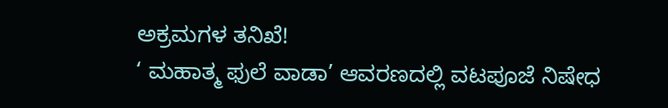ಅಕ್ರಮಗಳ ತನಿಖೆ!
‘ ಮಹಾತ್ಮ ಫುಲೆ ವಾಡಾ’ ಆವರಣದಲ್ಲಿ ವಟಪೂಜೆ ನಿಷೇಧ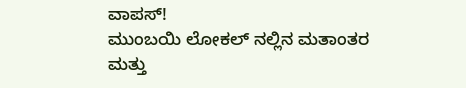ವಾಪಸ್!
ಮುಂಬಯಿ ಲೋಕಲ್ ನಲ್ಲಿನ ಮತಾಂತರ ಮತ್ತು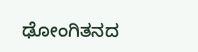ಢೋಂಗಿತನದ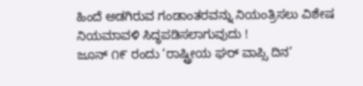ಹಿಂದೆ ಅಡಗಿರುವ ಗಂಡಾಂತರವನ್ನು ನಿಯಂತ್ರಿಸಲು ವಿಶೇಷ ನಿಯಮಾವಳಿ ಸಿದ್ಧಪಡಿಸಲಾಗುವುದು !
ಜೂನ್ ೧೯ ರಂದು ‘ರಾಷ್ಟ್ರೀಯ ಘರ್ ವಾಪ್ಸಿ ದಿನ’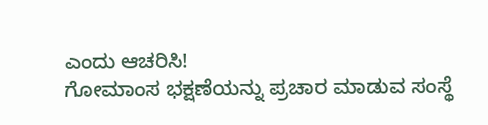ಎಂದು ಆಚರಿಸಿ!
ಗೋಮಾಂಸ ಭಕ್ಷಣೆಯನ್ನು ಪ್ರಚಾರ ಮಾಡುವ ಸಂಸ್ಥೆ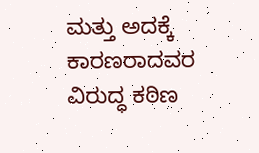ಮತ್ತು ಅದಕ್ಕೆ ಕಾರಣರಾದವರ ವಿರುದ್ಧ ಕಠಿಣ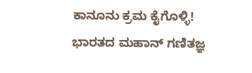ಕಾನೂನು ಕ್ರಮ ಕೈಗೊಳ್ಳಿ!
ಭಾರತದ ಮಹಾನ್ ಗಣಿತಜ್ಞ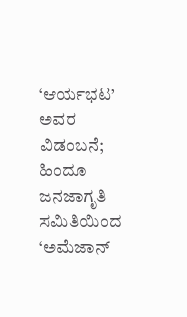‘ಆರ್ಯಭಟ’ ಅವರ ವಿಡಂಬನೆ; ಹಿಂದೂ ಜನಜಾಗೃತಿ ಸಮಿತಿಯಿಂದ ‘ಅಮೆಜಾನ್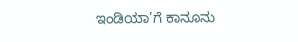ಇಂಡಿಯಾ’ಗೆ ಕಾನೂನು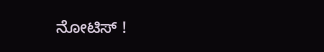ನೋಟಿಸ್ !